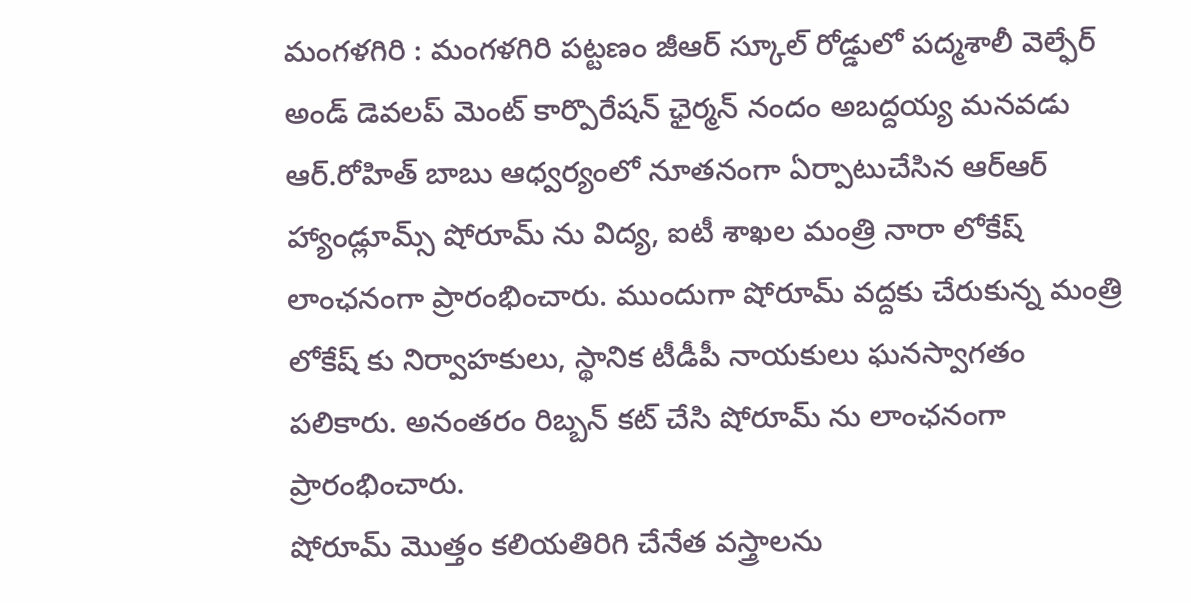మంగళగిరి : మంగళగిరి పట్టణం జీఆర్ స్కూల్ రోడ్డులో పద్మశాలీ వెల్ఫేర్ అండ్ డెవలప్ మెంట్ కార్పొరేషన్ ఛైర్మన్ నందం అబద్దయ్య మనవడు ఆర్.రోహిత్ బాబు ఆధ్వర్యంలో నూతనంగా ఏర్పాటుచేసిన ఆర్ఆర్ హ్యాండ్లూమ్స్ షోరూమ్ ను విద్య, ఐటీ శాఖల మంత్రి నారా లోకేష్ లాంఛనంగా ప్రారంభించారు. ముందుగా షోరూమ్ వద్దకు చేరుకున్న మంత్రి లోకేష్ కు నిర్వాహకులు, స్థానిక టీడీపీ నాయకులు ఘనస్వాగతం పలికారు. అనంతరం రిబ్బన్ కట్ చేసి షోరూమ్ ను లాంఛనంగా ప్రారంభించారు.
షోరూమ్ మొత్తం కలియతిరిగి చేనేత వస్త్రాలను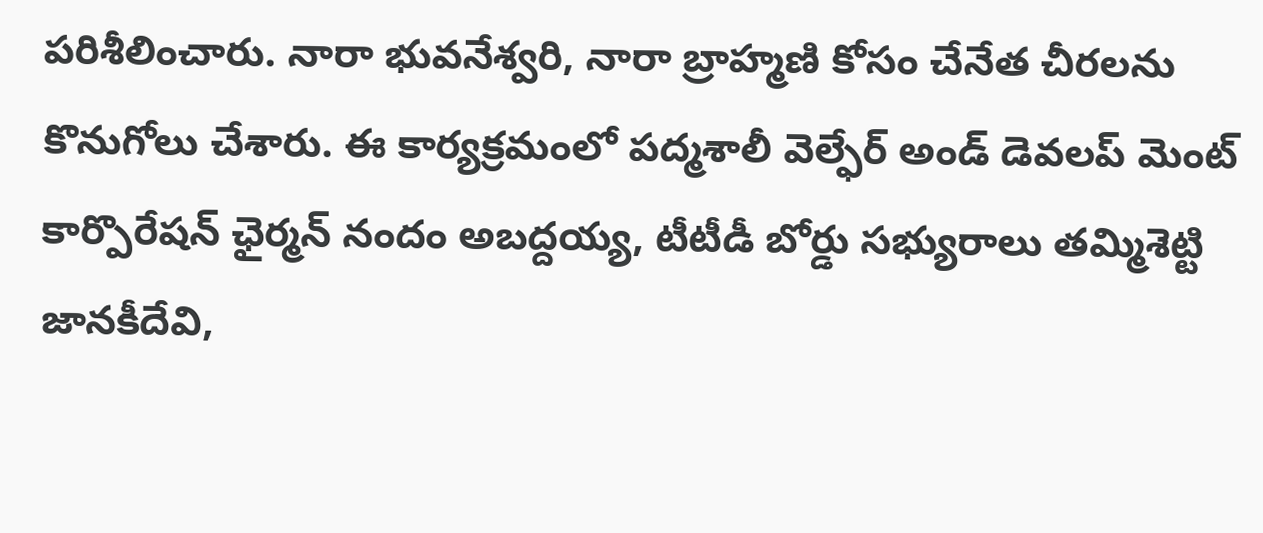పరిశీలించారు. నారా భువనేశ్వరి, నారా బ్రాహ్మణి కోసం చేనేత చీరలను కొనుగోలు చేశారు. ఈ కార్యక్రమంలో పద్మశాలీ వెల్ఫేర్ అండ్ డెవలప్ మెంట్ కార్పొరేషన్ ఛైర్మన్ నందం అబద్దయ్య, టీటీడీ బోర్డు సభ్యురాలు తమ్మిశెట్టి జానకీదేవి,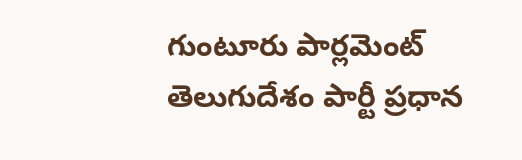గుంటూరు పార్లమెంట్ తెలుగుదేశం పార్టీ ప్రధాన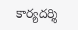కార్యదర్శి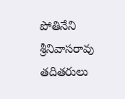పోతినేని శ్రీనివాసరావు తదితరులు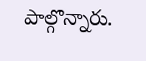పాల్గొన్నారు.